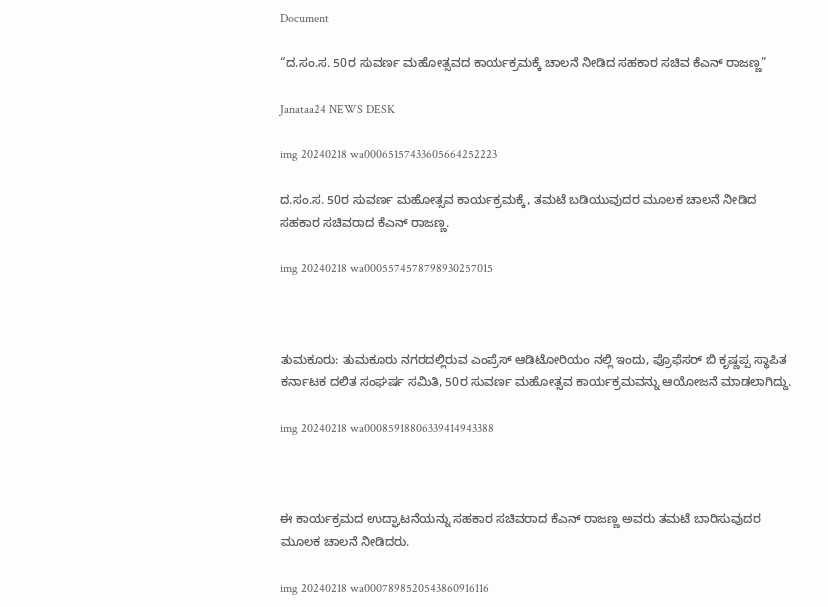Document

“ದ.ಸಂ.ಸ. 50ರ ಸುವರ್ಣ ಮಹೋತ್ಸವದ ಕಾರ್ಯಕ್ರಮಕ್ಕೆ ಚಾಲನೆ ನೀಡಿದ ಸಹಕಾರ ಸಚಿವ ಕೆಎನ್ ರಾಜಣ್ಣ”

Janataa24 NEWS DESK

img 20240218 wa00065157433605664252223

ದ.ಸಂ.ಸ. 50ರ ಸುವರ್ಣ ಮಹೋತ್ಸವ ಕಾರ್ಯಕ್ರಮಕ್ಕೆ, ತಮಟೆ ಬಡಿಯುವುದರ ಮೂಲಕ ಚಾಲನೆ ನೀಡಿದ ಸಹಕಾರ ಸಚಿವರಾದ ಕೆಎನ್ ರಾಜಣ್ಣ.

img 20240218 wa0005574578798930257015



ತುಮಕೂರು: ತುಮಕೂರು ನಗರದಲ್ಲಿರುವ ಎಂಪ್ರೆಸ್ ಆಡಿಟೋರಿಯಂ ನಲ್ಲಿ ಇಂದು, ಪ್ರೊಫೆಸರ್ ಬಿ ಕೃಷ್ಣಪ್ಪ ಸ್ಥಾಪಿತ ಕರ್ನಾಟಕ ದಲಿತ ಸಂಘರ್ಷ ಸಮಿತಿ, 50ರ ಸುವರ್ಣ ಮಹೋತ್ಸವ ಕಾರ್ಯಕ್ರಮವನ್ನು ಆಯೋಜನೆ ಮಾಡಲಾಗಿದ್ದು.

img 20240218 wa00085918806339414943388



ಈ ಕಾರ್ಯಕ್ರಮದ ಉದ್ಘಾಟನೆಯನ್ನು ಸಹಕಾರ ಸಚಿವರಾದ ಕೆಎನ್ ರಾಜಣ್ಣ ಅವರು ತಮಟೆ ಬಾರಿಸುವುದರ ಮೂಲಕ ಚಾಲನೆ ನೀಡಿದರು.

img 20240218 wa0007898520543860916116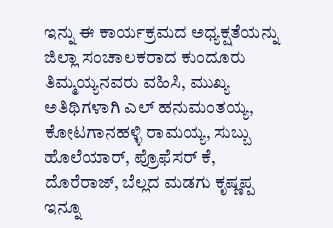ಇನ್ನು ಈ ಕಾರ್ಯಕ್ರಮದ ಅಧ್ಯಕ್ಷತೆಯನ್ನು ಜಿಲ್ಲಾ ಸಂಚಾಲಕರಾದ ಕುಂದೂರು ತಿಮ್ಮಯ್ಯನವರು ವಹಿಸಿ, ಮುಖ್ಯ ಅತಿಥಿಗಳಾಗಿ ಎಲ್ ಹನುಮಂತಯ್ಯ, ಕೋಟಗಾನಹಳ್ಳಿ ರಾಮಯ್ಯ, ಸುಬ್ಬು ಹೊಲೆಯಾರ್, ಪ್ರೊಫೆಸರ್ ಕೆ, ದೊರೆರಾಜ್, ಬೆಲ್ಲದ ಮಡಗು ಕೃಷ್ಣಪ್ಪ ಇನ್ನೂ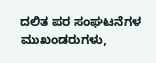ದಲಿತ ಪರ ಸಂಘಟನೆಗಳ ಮುಖಂಡರುಗಳು,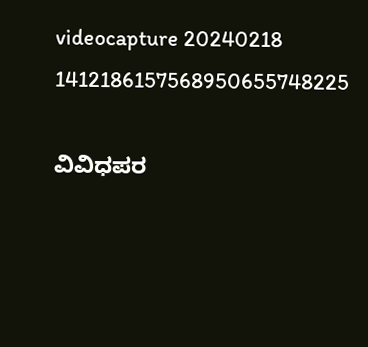videocapture 20240218 1412186157568950655748225

ವಿವಿಧಪರ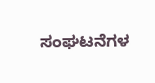ಸಂಘಟನೆಗಳ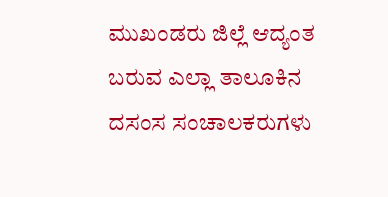ಮುಖಂಡರು ಜಿಲ್ಲೆ ಆದ್ಯಂತ ಬರುವ ಎಲ್ಲಾ ತಾಲೂಕಿನ ದಸಂಸ ಸಂಚಾಲಕರುಗಳು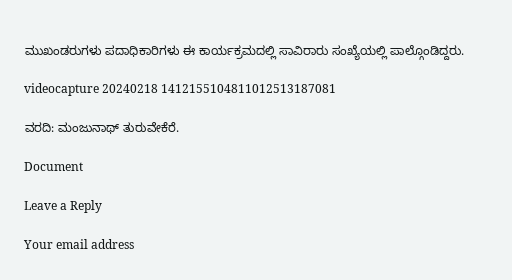ಮುಖಂಡರುಗಳು ಪದಾಧಿಕಾರಿಗಳು ಈ ಕಾರ್ಯಕ್ರಮದಲ್ಲಿ ಸಾವಿರಾರು ಸಂಖ್ಯೆಯಲ್ಲಿ ಪಾಲ್ಗೊಂಡಿದ್ದರು.

videocapture 20240218 1412155104811012513187081

ವರದಿ: ಮಂಜುನಾಥ್ ತುರುವೇಕೆರೆ.

Document

Leave a Reply

Your email address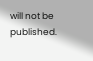will not be published.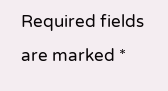Required fields are marked *